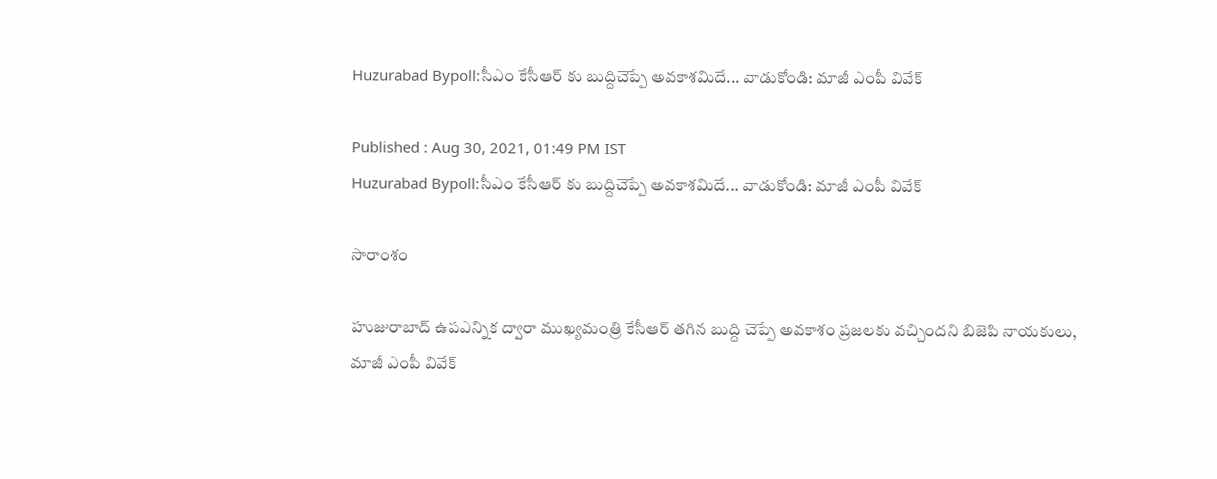Huzurabad Bypoll:సీఎం కేసీఆర్ కు బుద్దిచెప్పే అవకాశమిదే... వాడుకోండి: మాజీ ఎంపీ వివేక్

Published : Aug 30, 2021, 01:49 PM IST
Huzurabad Bypoll:సీఎం కేసీఆర్ కు బుద్దిచెప్పే అవకాశమిదే... వాడుకోండి: మాజీ ఎంపీ వివేక్

సారాంశం

హుజురాబాద్ ఉపఎన్నిక ద్వారా ముఖ్యమంత్రి కేసీఆర్ తగిన బుద్ది చెప్పే అవకాశం ప్రజలకు వచ్చిందని బిజెపి నాయకులు, మాజీ ఎంపీ వివేక్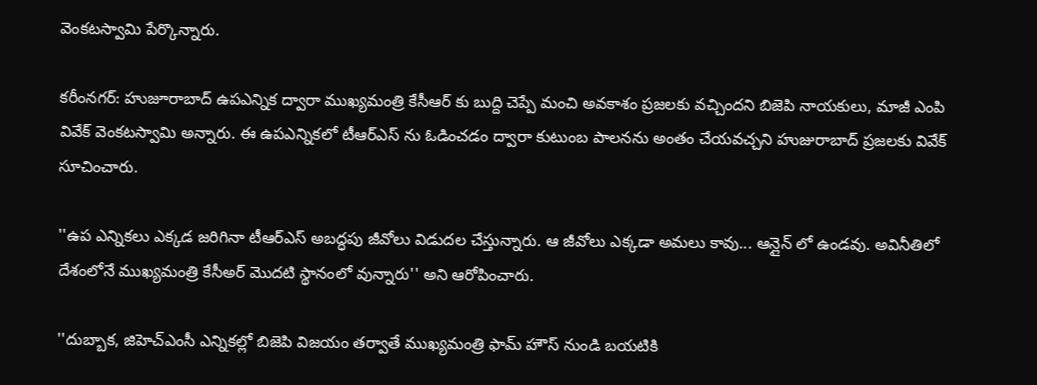వెంకటస్వామి పేర్కొన్నారు.

కరీంనగర్: హుజూరాబాద్ ఉపఎన్నిక ద్వారా ముఖ్యమంత్రి కేసీఆర్ కు బుద్ది చెప్పే మంచి అవకాశం ప్రజలకు వచ్చిందని బిజెపి నాయకులు, మాజీ ఎంపి వివేక్ వెంకటస్వామి అన్నారు. ఈ ఉపఎన్నికలో టీఆర్ఎస్ ను ఓడించడం ద్వారా కుటుంబ పాలనను అంతం చేయవచ్చని హుజురాబాద్ ప్రజలకు వివేక్ సూచించారు.

''ఉప ఎన్నికలు ఎక్కడ జరిగినా టీఆర్ఎస్ అబద్ధపు జీవోలు విడుదల చేస్తున్నారు. ఆ జీవోలు ఎక్కడా అమలు కావు... ఆన్లైన్ లో ఉండవు. అవినీతిలో దేశంలోనే ముఖ్యమంత్రి కేసీఅర్ మొదటి స్థానంలో వున్నారు'' అని ఆరోపించారు.

''దుబ్బాక, జిహెచ్ఎంసీ ఎన్నికల్లో బిజెపి విజయం తర్వాతే ముఖ్యమంత్రి ఫామ్ హౌస్ నుండి బయటికి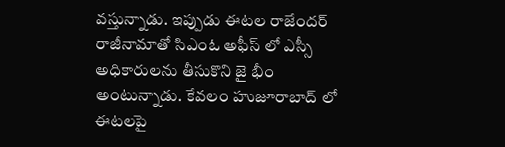వస్తున్నాడు. ఇప్పుడు ఈటల రాజేందర్ రాజీనామాతో సిఎంఓ అఫీస్ లో ఎస్సీ అధికారులను తీసుకొని జై భీం అంటున్నాడు. కేవలం హుజూరాబాద్ లో ఈటలపై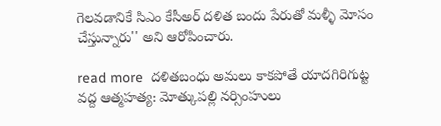గెలవడానికే సిఎం కేసీఅర్ దళిత బందు పేరుతో మళ్ళీ మోసం చేస్తున్నారు'' అని ఆరోపించారు.

read more  దళితబంధు అమలు కాకపోతే యాదగిరిగుట్ట వద్ద ఆత్మహత్య: మోత్కుపల్లి నర్సింహులు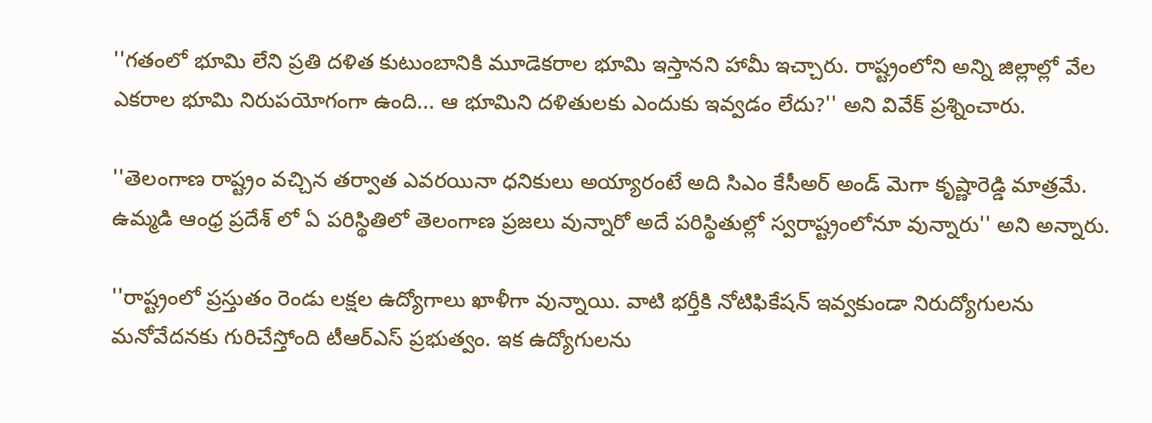''గతంలో భూమి లేని ప్రతి దళిత కుటుంబానికి మూడెకరాల భూమి ఇస్తానని హామీ ఇచ్చారు. రాష్ట్రంలోని అన్ని జిల్లాల్లో వేల ఎకరాల భూమి నిరుపయోగంగా ఉంది... ఆ భూమిని దళితులకు ఎందుకు ఇవ్వడం లేదు?'' అని వివేక్ ప్రశ్నించారు.

''తెలంగాణ రాష్ట్రం వచ్చిన తర్వాత ఎవరయినా ధనికులు అయ్యారంటే అది సిఎం కేసీఅర్ అండ్ మెగా కృష్ణారెడ్డి మాత్రమే. ఉమ్మడి ఆంధ్ర ప్రదేశ్ లో ఏ పరిస్థితిలో తెలంగాణ ప్రజలు వున్నారో అదే పరిస్థితుల్లో స్వరాష్ట్రంలోనూ వున్నారు'' అని అన్నారు.

''రాష్ట్రంలో ప్రస్తుతం రెండు లక్షల ఉద్యోగాలు ఖాళీగా వున్నాయి. వాటి భర్తీకి నోటిఫికేషన్ ఇవ్వకుండా నిరుద్యోగులను మనోవేదనకు గురిచేస్తోంది టీఆర్ఎస్ ప్రభుత్వం. ఇక ఉద్యోగులను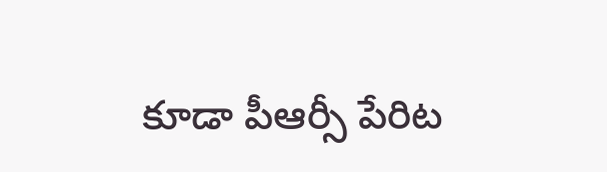కూడా పీఆర్సీ పేరిట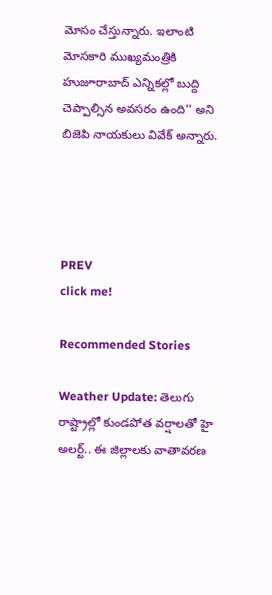మోసం చేస్తున్నారు. ఇలాంటి మోసకారి ముఖ్యమంత్రికి హుజూరాబాద్ ఎన్నికల్లో బుద్ది చెప్పాల్సిన అవసరం ఉంది'' అని బిజెపి నాయకులు వివేక్ అన్నారు.




PREV
click me!

Recommended Stories

Weather Update: తెలుగు రాష్ట్రాల్లో కుండపోత వర్షాలతో హై అలర్ట్.. ఈ జిల్లాలకు వాతావరణ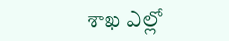శాఖ ఎల్లో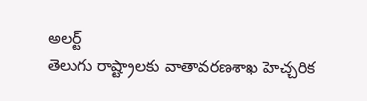అలర్ట్
తెలుగు రాష్ట్రాలకు వాతావరణశాఖ హెచ్చరిక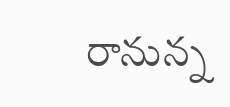రానున్న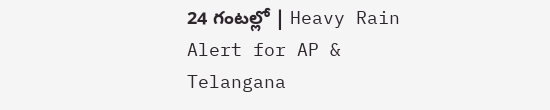24 గంటల్లో | Heavy Rain Alert for AP & Telangana